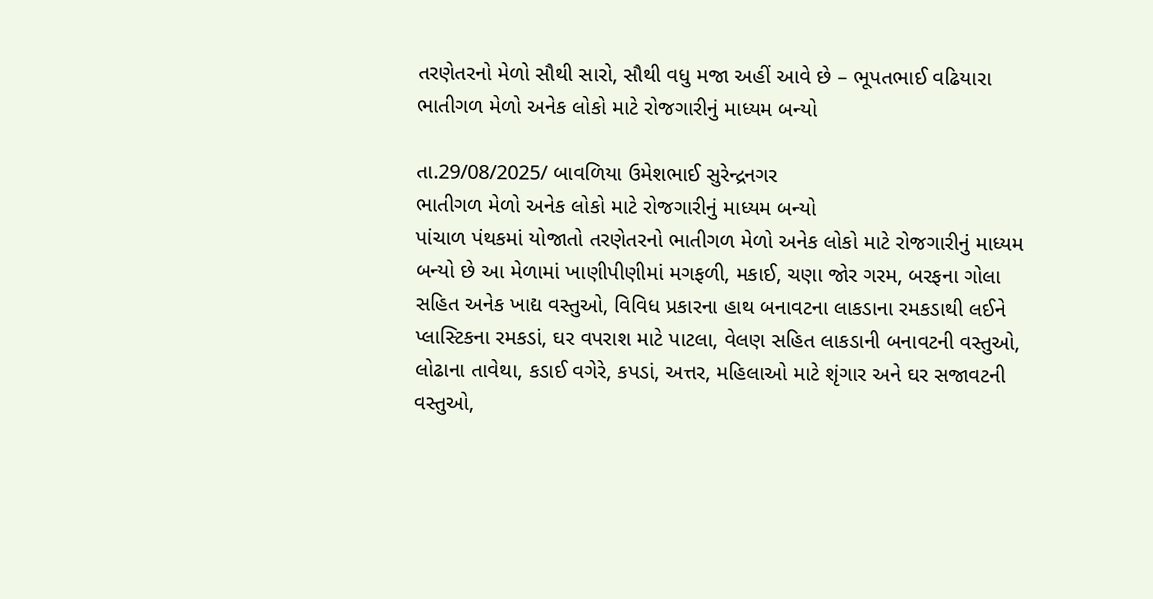તરણેતરનો મેળો સૌથી સારો, સૌથી વધુ મજા અહીં આવે છે – ભૂપતભાઈ વઢિયારા
ભાતીગળ મેળો અનેક લોકો માટે રોજગારીનું માધ્યમ બન્યો

તા.29/08/2025/ બાવળિયા ઉમેશભાઈ સુરેન્દ્રનગર
ભાતીગળ મેળો અનેક લોકો માટે રોજગારીનું માધ્યમ બન્યો
પાંચાળ પંથકમાં યોજાતો તરણેતરનો ભાતીગળ મેળો અનેક લોકો માટે રોજગારીનું માધ્યમ બન્યો છે આ મેળામાં ખાણીપીણીમાં મગફળી, મકાઈ, ચણા જોર ગરમ, બરફના ગોલા સહિત અનેક ખાદ્ય વસ્તુઓ, વિવિધ પ્રકારના હાથ બનાવટના લાકડાના રમકડાથી લઈને પ્લાસ્ટિકના રમકડાં, ઘર વપરાશ માટે પાટલા, વેલણ સહિત લાકડાની બનાવટની વસ્તુઓ, લોઢાના તાવેથા, કડાઈ વગેરે, કપડાં, અત્તર, મહિલાઓ માટે શૃંગાર અને ઘર સજાવટની વસ્તુઓ,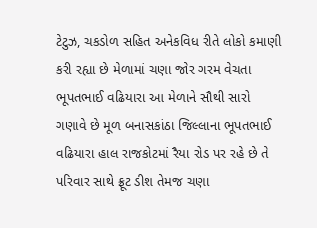ટેટુઝ, ચકડોળ સહિત અનેકવિધ રીતે લોકો કમાણી કરી રહ્યા છે મેળામાં ચણા જોર ગરમ વેચતા ભૂપતભાઈ વઢિયારા આ મેળાને સૌથી સારો ગણાવે છે મૂળ બનાસકાંઠા જિલ્લાના ભૂપતભાઈ વઢિયારા હાલ રાજકોટમાં રૈયા રોડ પર રહે છે તે પરિવાર સાથે ફ્રૂટ ડીશ તેમજ ચણા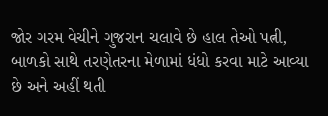જોર ગરમ વેચીને ગુજરાન ચલાવે છે હાલ તેઓ પત્ની, બાળકો સાથે તરણેતરના મેળામાં ધંધો કરવા માટે આવ્યા છે અને અહીં થતી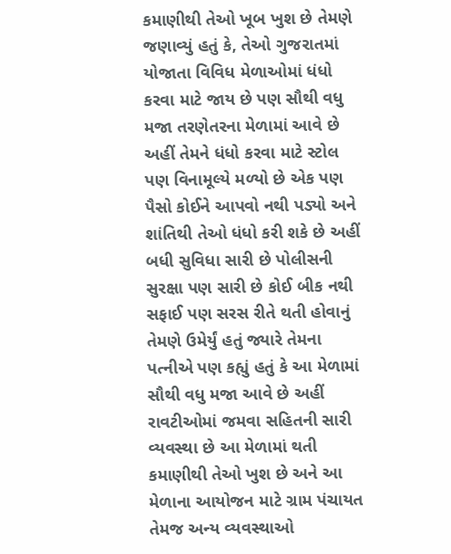કમાણીથી તેઓ ખૂબ ખુશ છે તેમણે જણાવ્યું હતું કે, તેઓ ગુજરાતમાં યોજાતા વિવિધ મેળાઓમાં ધંધો કરવા માટે જાય છે પણ સૌથી વધુ મજા તરણેતરના મેળામાં આવે છે અહીં તેમને ધંધો કરવા માટે સ્ટોલ પણ વિનામૂલ્યે મળ્યો છે એક પણ પૈસો કોઈને આપવો નથી પડ્યો અને શાંતિથી તેઓ ધંધો કરી શકે છે અહીં બધી સુવિધા સારી છે પોલીસની સુરક્ષા પણ સારી છે કોઈ બીક નથી સફાઈ પણ સરસ રીતે થતી હોવાનું તેમણે ઉમેર્યું હતું જ્યારે તેમના પત્નીએ પણ કહ્યું હતું કે આ મેળામાં સૌથી વધુ મજા આવે છે અહીં રાવટીઓમાં જમવા સહિતની સારી વ્યવસ્થા છે આ મેળામાં થતી કમાણીથી તેઓ ખુશ છે અને આ મેળાના આયોજન માટે ગ્રામ પંચાયત તેમજ અન્ય વ્યવસ્થાઓ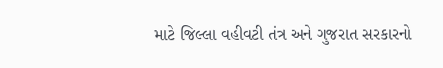માટે જિલ્લા વહીવટી તંત્ર અને ગુજરાત સરકારનો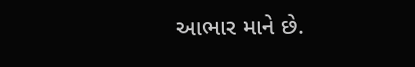આભાર માને છે.